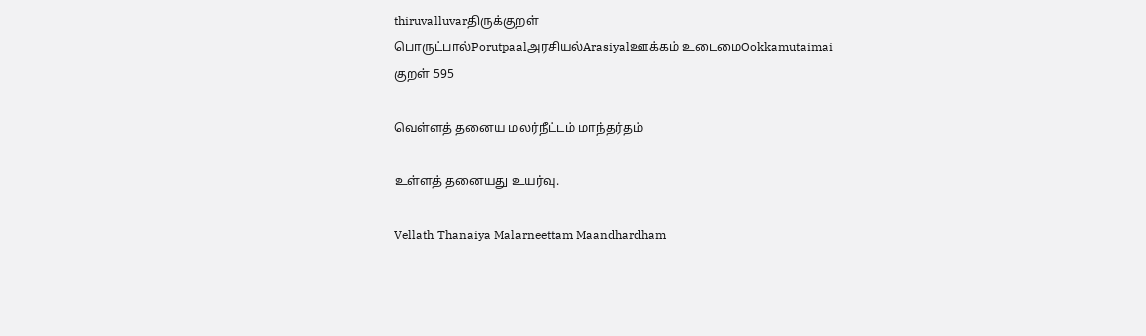thiruvalluvarதிருக்குறள்
பொருட்பால்Porutpaalஅரசியல்Arasiyalஊக்கம் உடைமைOokkamutaimai
குறள் 595

வெள்ளத் தனைய மலர்நீட்டம் மாந்தர்தம்

உள்ளத் தனையது உயர்வு.

Vellath Thanaiya Malarneettam Maandhardham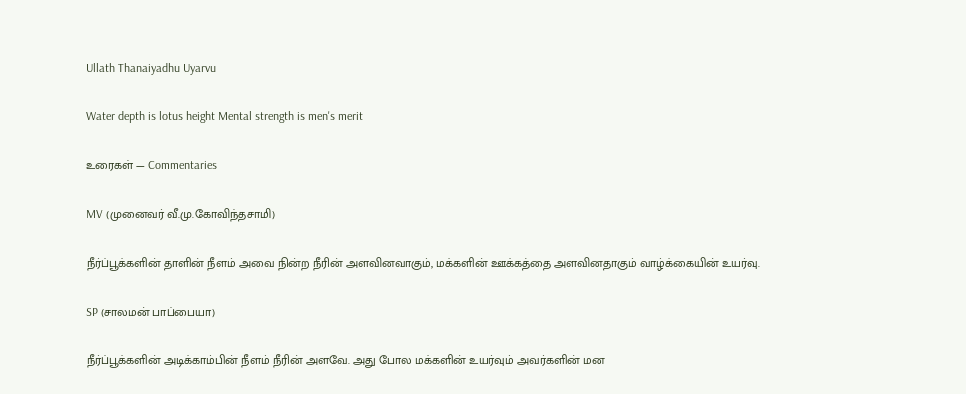Ullath Thanaiyadhu Uyarvu

Water depth is lotus height Mental strength is men's merit

உரைகள் — Commentaries

MV (முனைவர் வீ.மு.கோவிந்தசாமி)

நீர்ப்பூக்களின் தாளின் நீளம் அவை நின்ற நீரின் அளவினவாகும், மக்களின் ஊக்கத்தை அளவினதாகும் வாழ்க்கையின் உயர்வு.

SP (சாலமன் பாப்பையா)

நீர்ப்பூக்களின் அடிக்காம்பின் நீளம் நீரின் அளவே. அது போல மக்களின் உயர்வும் அவர்களின் மன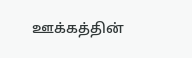ஊக்கத்தின்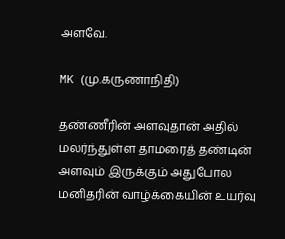அளவே.

MK (மு.கருணாநிதி)

தண்ணீரின் அளவுதான் அதில் மலர்ந்துள்ள தாமரைத் தண்டின் அளவும் இருக்கும் அதுபோல மனிதரின் வாழ்க்கையின் உயர்வு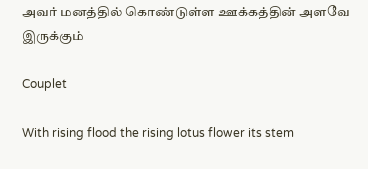அவர் மனத்தில் கொண்டுள்ள ஊக்கத்தின் அளவே இருக்கும்

Couplet

With rising flood the rising lotus flower its stem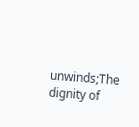unwinds;The dignity of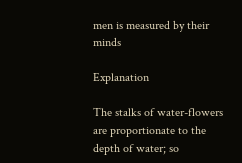men is measured by their minds

Explanation

The stalks of water-flowers are proportionate to the depth of water; so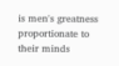is men's greatness proportionate to their minds